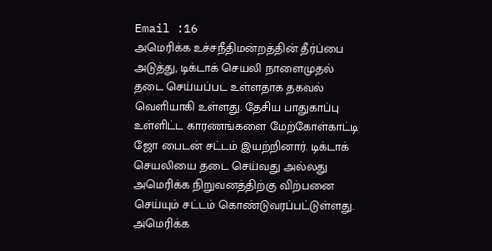Email :16
அமெரிக்க உச்சநீதிமன்றத்தின் தீர்ப்பை அடுத்து, டிக்டாக் செயலி நாளைமுதல் தடை செய்யப்பட உள்ளதாக தகவல் வெளியாகி உள்ளது. தேசிய பாதுகாப்பு உள்ளிட்ட காரணங்களை மேற்கோள்காட்டி ஜோ பைடன் சட்டம் இயற்றினார். டிக்டாக் செயலியை தடை செய்வது அல்லது அமெரிக்க நிறுவனத்திற்கு விற்பனை செய்யும் சட்டம் கொண்டுவரப்பட்டுள்ளது. அமெரிக்க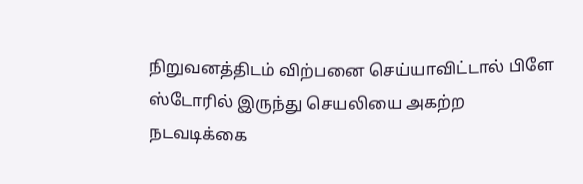நிறுவனத்திடம் விற்பனை செய்யாவிட்டால் பிளே ஸ்டோரில் இருந்து செயலியை அகற்ற நடவடிக்கை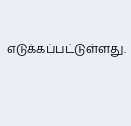எடுக்கப்பட்டுள்ளது.